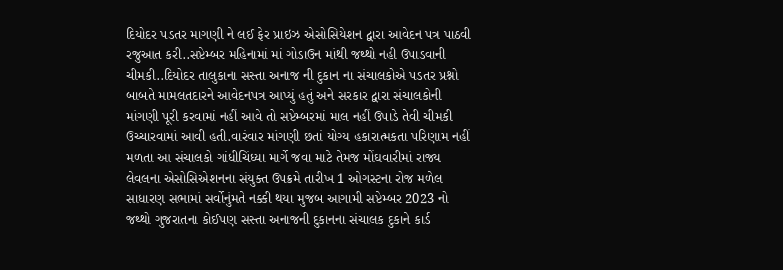દિયોદર પડતર માગણી ને લઈ ફેર પ્રાઇઝ એસોસિયેશન દ્વારા આવેદન પત્ર પાઠવી રજુઆત કરી..સપ્ટેમ્બર મહિનામાં માં ગોડાઉન માંથી જથ્થો નહી ઉપાડવાની ચીમકી..દિયોદર તાલુકાના સસ્તા અનાજ ની દુકાન ના સંચાલકોએ પડતર પ્રશ્નો બાબતે મામલતદારને આવેદનપત્ર આપ્યું હતું અને સરકાર દ્વારા સંચાલકોની માંગણી પૂરી કરવામાં નહીં આવે તો સપ્ટેમ્બરમાં માલ નહીં ઉપાડે તેવી ચીમકી ઉચ્ચારવામાં આવી હતી.વારંવાર માંગણી છતાં યોગ્ય હકારાત્મકતા પરિણામ નહીં મળતા આ સંચાલકો ગાંધીચિંધ્યા માર્ગે જવા માટે તેમજ મોંઘવારીમાં રાજ્ય લેવલના એસોસિએશનના સંયુક્ત ઉપક્રમે તારીખ 1 ઓગસ્ટના રોજ મળેલ સાધારણ સભામાં સર્વોનુંમતે નક્કી થયા મુજબ આગામી સપ્ટેમ્બર 2023 નો જથ્થો ગુજરાતના કોઈપણ સસ્તા અનાજની દુકાનના સંચાલક દુકાને કાર્ડ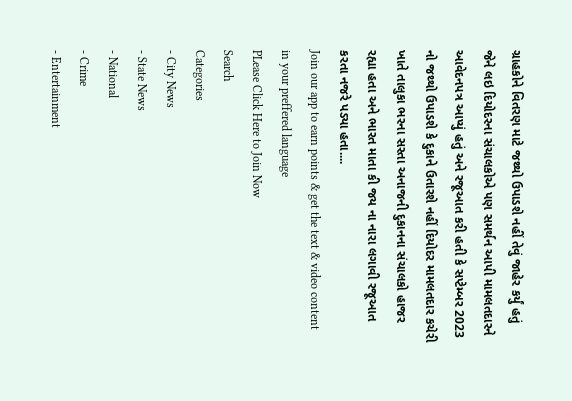ગ્રાહકોને વિતરણ માટે જથ્થો ઉપાડશે નહીં તેવું જાહેર કર્યું હતું જેને લઇ દિયોદરના સંચાલકોએ પણ સમર્થન આપી મામલતદારને આવેદનપત્ર આપ્યું હતું અને રજૂઆત કરી હતી કે સપ્ટેમ્બર 2023 નો જથ્થો ઉપાડશે કે દુકાને ઉતારશે નહીં દિયોદર મામલતદાર કચેરી ખાતે તાલુકા ભરના સસ્તા અનાજની દુકાનના સંચાલકો હાજર રહ્યા હતા અને ભારત માતા કી જય ના નારા લગાવી રજૂઆત કરતા નજરે પડ્યા હતા....
Join our app to earn points & get the text & video content in your preffered language
PLease Click Here to Join Now
Search
Categories
- City News
- State News
- National
- Crime
- Entertainment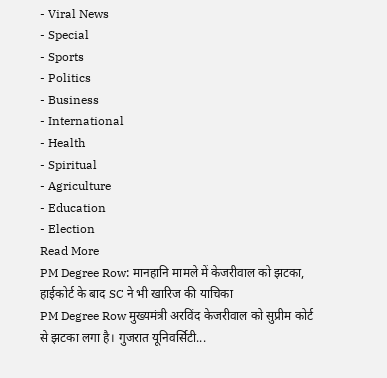- Viral News
- Special
- Sports
- Politics
- Business
- International
- Health
- Spiritual
- Agriculture
- Education
- Election
Read More
PM Degree Row: मानहानि मामले में केजरीवाल को झटका, हाईकोर्ट के बाद SC ने भी खारिज की याचिका
PM Degree Row मुख्यमंत्री अरविंद केजरीवाल को सुप्रीम कोर्ट से झटका लगा है। गुजरात यूनिवर्सिटी...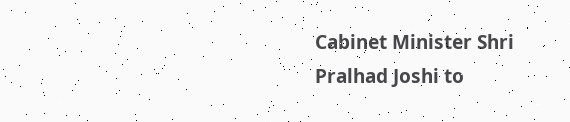Cabinet Minister Shri Pralhad Joshi to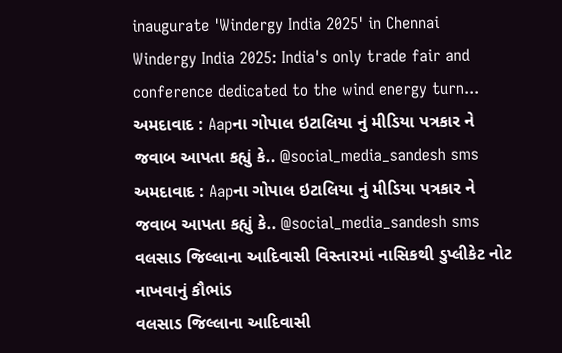inaugurate 'Windergy India 2025' in Chennai
Windergy India 2025: India's only trade fair and conference dedicated to the wind energy turn...
અમદાવાદ : Aapના ગોપાલ ઇટાલિયા નું મીડિયા પત્રકાર ને જવાબ આપતા કહ્યું કે.. @social_media_sandesh sms
અમદાવાદ : Aapના ગોપાલ ઇટાલિયા નું મીડિયા પત્રકાર ને જવાબ આપતા કહ્યું કે.. @social_media_sandesh sms
વલસાડ જિલ્લાના આદિવાસી વિસ્તારમાં નાસિકથી ડુપ્લીકેટ નોટ નાખવાનું કૌભાંડ
વલસાડ જિલ્લાના આદિવાસી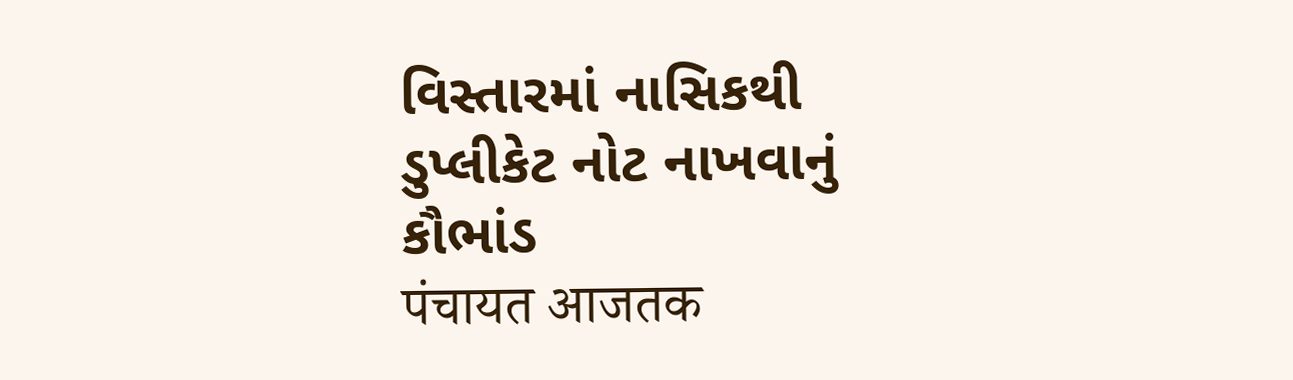વિસ્તારમાં નાસિકથી ડુપ્લીકેટ નોટ નાખવાનું કૌભાંડ
पंचायत आजतक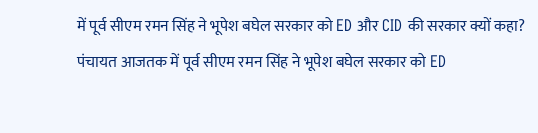में पूर्व सीएम रमन सिंह ने भूपेश बघेल सरकार को ED और CID की सरकार क्यों कहा?
पंचायत आजतक में पूर्व सीएम रमन सिंह ने भूपेश बघेल सरकार को ED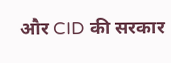और CID की सरकार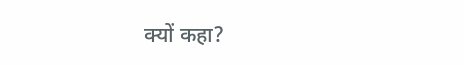क्यों कहा?